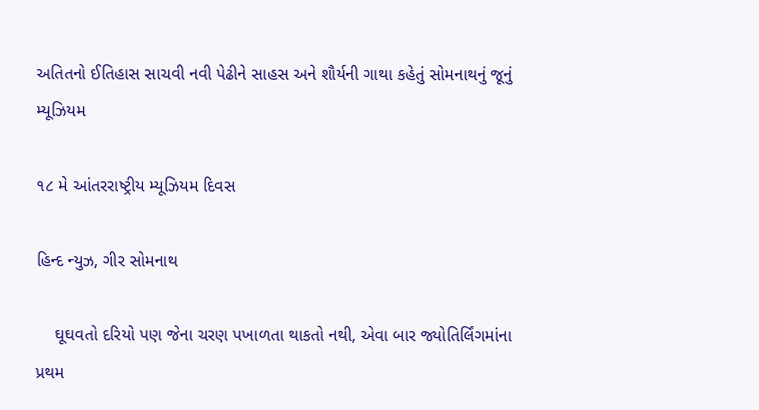અતિતનો ઈતિહાસ સાચવી નવી પેઢીને સાહસ અને શૌર્યની ગાથા કહેતું સોમનાથનું જૂનું મ્યૂઝિયમ

૧૮ મે આંતરરાષ્ટ્રીય મ્યૂઝિયમ દિવસ

હિન્દ ન્યુઝ, ગીર સોમનાથ

    ઘૂઘવતો દરિયો પણ જેના ચરણ પખાળતા થાકતો નથી, એવા બાર જ્યોતિર્લિંગમાંના પ્રથમ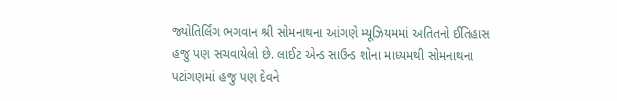જ્યોતિર્લિંગ ભગવાન શ્રી સોમનાથના આંગણે મ્યૂઝિયમમાં અતિતનો ઈતિહાસ હજુ પણ સચવાયેલો છે. લાઈટ એન્ડ સાઉન્ડ શોના માધ્યમથી સોમનાથના પટાંગણમાં હજુ પણ દેવને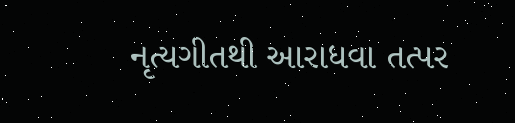નૃત્યગીતથી આરાધવા તત્પર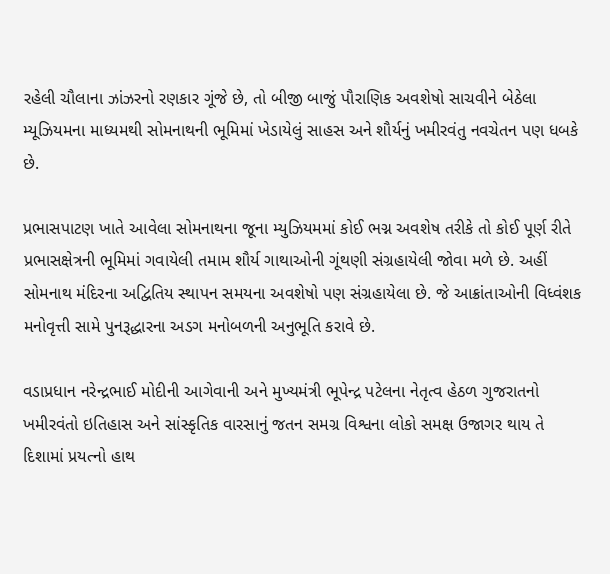રહેલી ચૌલાના ઝાંઝરનો રણકાર ગૂંજે છે, તો બીજી બાજું પૌરાણિક અવશેષો સાચવીને બેઠેલા મ્યૂઝિયમના માધ્યમથી સોમનાથની ભૂમિમાં ખેડાયેલું સાહસ અને શૌર્યનું ખમીરવંતુ નવચેતન પણ ધબકે છે.

પ્રભાસપાટણ ખાતે આવેલા સોમનાથના જૂના મ્યુઝિયમમાં કોઈ ભગ્ન અવશેષ તરીકે તો કોઈ પૂર્ણ રીતે પ્રભાસક્ષેત્રની ભૂમિમાં ગવાયેલી તમામ શૌર્ય ગાથાઓની ગૂંથણી સંગ્રહાયેલી જોવા મળે છે. અહીં સોમનાથ મંદિરના અદ્વિતિય સ્થાપન સમયના અવશેષો પણ સંગ્રહાયેલા છે. જે આક્રાંતાઓની વિધ્વંશક મનોવૃત્તી સામે પુનરૂદ્ધારના અડગ મનોબળની અનુભૂતિ કરાવે છે.

વડાપ્રધાન નરેન્દ્રભાઈ મોદીની આગેવાની અને મુખ્યમંત્રી ભૂપેન્દ્ર પટેલના નેતૃત્વ હેઠળ ગુજરાતનો ખમીરવંતો ઇતિહાસ અને સાંસ્કૃતિક વારસાનું જતન સમગ્ર વિશ્વના લોકો સમક્ષ ઉજાગર થાય તે દિશામાં પ્રયત્નો હાથ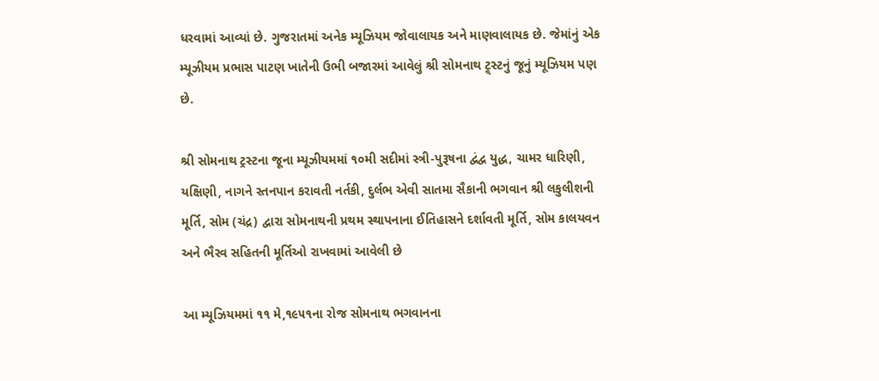ધરવામાં આવ્યાં છે. ગુજરાતમાં અનેક મ્યૂઝિયમ જોવાલાયક અને માણવાલાયક છે. જેમાંનું એક મ્યૂઝીયમ પ્રભાસ પાટણ ખાતેની ઉભી બજારમાં આવેલું શ્રી સોમનાથ ટ્ર્સ્ટનું જૂનું મ્યૂઝિયમ પણ છે.

શ્રી સોમનાથ ટ્રસ્ટના જૂના મ્યૂઝીયમમાં ૧૦મી સદીમાં સ્ત્રી-પુરૂષના દ્વંદ્વ યુદ્ધ, ચામર ધારિણી, યક્ષિણી, નાગને સ્તનપાન કરાવતી નર્તકી, દુર્લભ એવી સાતમા સૈકાની ભગવાન શ્રી લકુલીશની મૂર્તિ, સોમ (ચંદ્ર) દ્વારા સોમનાથની પ્રથમ સ્થાપનાના ઈતિહાસને દર્શાવતી મૂર્તિ, સોમ કાલયવન અને ભૈરવ સહિતની મૂર્તિઓ રાખવામાં આવેલી છે

આ મ્યૂઝિયમમાં ૧૧ મે,૧૯૫૧ના રોજ સોમનાથ ભગવાનના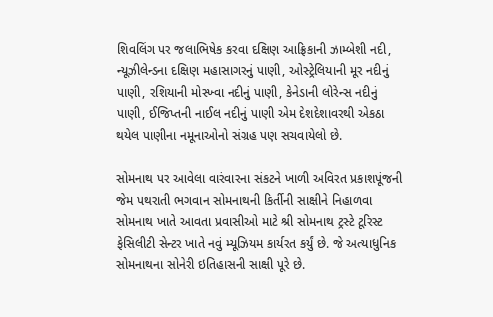શિવલિંગ પર જલાભિષેક કરવા દક્ષિણ આફ્રિકાની ઝામ્બેશી નદી, ન્યૂઝીલેન્ડના દક્ષિણ મહાસાગરનું પાણી, ઓસ્ટ્રેલિયાની મૂર નદીનું પાણી, રશિયાની મોસ્ખ્વા નદીનું પાણી, કેનેડાની લોરેન્સ નદીનું પાણી, ઈજિપ્તની નાઈલ નદીનું પાણી એમ દેશદેશાવરથી એકઠા થયેલ પાણીના નમૂનાઓનો સંગ્રહ પણ સચવાયેલો છે.

સોમનાથ પર આવેલા વારંવારના સંકટને ખાળી અવિરત પ્રકાશપૂંજની જેમ પથરાતી ભગવાન સોમનાથની કિર્તીની સાક્ષીને નિહાળવા સોમનાથ ખાતે આવતા પ્રવાસીઓ માટે શ્રી સોમનાથ ટ્રસ્ટે ટૂરિસ્ટ ફેસિલીટી સેન્ટર ખાતે નવું મ્યૂઝિયમ કાર્યરત કર્યું છે. જે અત્યાધુનિક સોમનાથના સોનેરી ઇતિહાસની સાક્ષી પૂરે છે.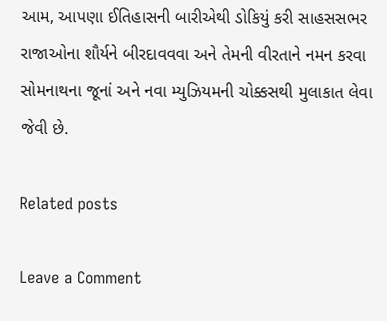આમ, આપણા ઈતિહાસની બારીએથી ડોકિયું કરી સાહસસભર રાજાઓના શૌર્યને બીરદાવવવા અને તેમની વીરતાને નમન કરવા સોમનાથના જૂનાં અને નવા મ્યુઝિયમની ચોક્કસથી મુલાકાત લેવા જેવી છે.

Related posts

Leave a Comment